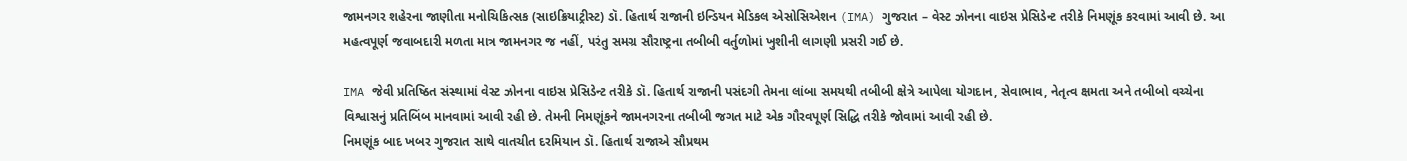જામનગર શહેરના જાણીતા મનોચિકિત્સક (સાઇક્રિયાટ્રીસ્ટ) ડૉ. હિતાર્થ રાજાની ઇન્ડિયન મેડિકલ એસોસિએશન (IMA) ગુજરાત – વેસ્ટ ઝોનના વાઇસ પ્રેસિડેન્ટ તરીકે નિમણૂંક કરવામાં આવી છે. આ મહત્વપૂર્ણ જવાબદારી મળતા માત્ર જામનગર જ નહીં, પરંતુ સમગ્ર સૌરાષ્ટ્રના તબીબી વર્તુળોમાં ખુશીની લાગણી પ્રસરી ગઈ છે.

IMA જેવી પ્રતિષ્ઠિત સંસ્થામાં વેસ્ટ ઝોનના વાઇસ પ્રેસિડેન્ટ તરીકે ડૉ. હિતાર્થ રાજાની પસંદગી તેમના લાંબા સમયથી તબીબી ક્ષેત્રે આપેલા યોગદાન, સેવાભાવ, નેતૃત્વ ક્ષમતા અને તબીબો વચ્ચેના વિશ્વાસનું પ્રતિબિંબ માનવામાં આવી રહી છે. તેમની નિમણૂંકને જામનગરના તબીબી જગત માટે એક ગૌરવપૂર્ણ સિદ્ધિ તરીકે જોવામાં આવી રહી છે.
નિમણૂંક બાદ ખબર ગુજરાત સાથે વાતચીત દરમિયાન ડૉ. હિતાર્થ રાજાએ સૌપ્રથમ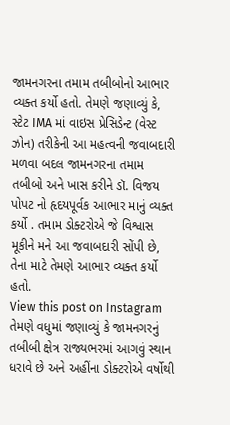જામનગરના તમામ તબીબોનો આભાર વ્યક્ત કર્યો હતો. તેમણે જણાવ્યું કે, સ્ટેટ IMA માં વાઇસ પ્રેસિડેન્ટ (વેસ્ટ ઝોન) તરીકેની આ મહત્વની જવાબદારી મળવા બદલ જામનગરના તમામ તબીબો અને ખાસ કરીને ડૉ. વિજય પોપટ નો હૃદયપૂર્વક આભાર માનું વ્યક્ત કર્યો . તમામ ડોક્ટરોએ જે વિશ્વાસ મૂકીને મને આ જવાબદારી સોંપી છે, તેના માટે તેમણે આભાર વ્યક્ત કર્યો હતો.
View this post on Instagram
તેમણે વધુમાં જણાવ્યું કે જામનગરનું તબીબી ક્ષેત્ર રાજ્યભરમાં આગવું સ્થાન ધરાવે છે અને અહીંના ડોક્ટરોએ વર્ષોથી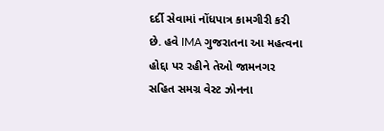દર્દી સેવામાં નોંધપાત્ર કામગીરી કરી છે. હવે IMA ગુજરાતના આ મહત્વના હોદ્દા પર રહીને તેઓ જામનગર સહિત સમગ્ર વેસ્ટ ઝોનના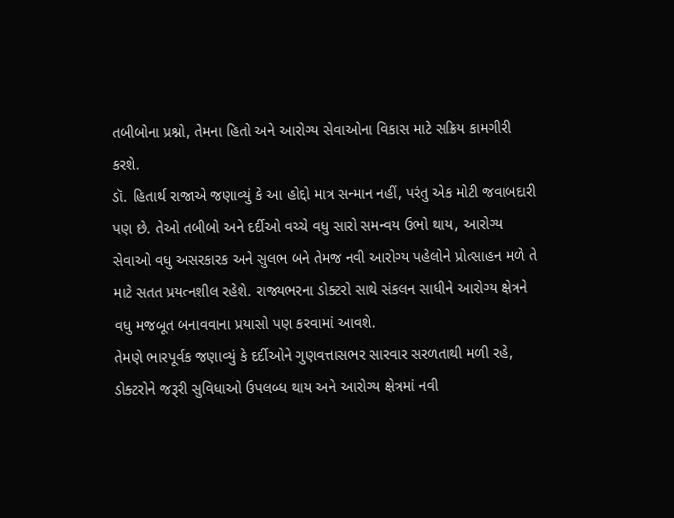તબીબોના પ્રશ્નો, તેમના હિતો અને આરોગ્ય સેવાઓના વિકાસ માટે સક્રિય કામગીરી કરશે.
ડૉ. હિતાર્થ રાજાએ જણાવ્યું કે આ હોદ્દો માત્ર સન્માન નહીં, પરંતુ એક મોટી જવાબદારી પણ છે. તેઓ તબીબો અને દર્દીઓ વચ્ચે વધુ સારો સમન્વય ઉભો થાય, આરોગ્ય સેવાઓ વધુ અસરકારક અને સુલભ બને તેમજ નવી આરોગ્ય પહેલોને પ્રોત્સાહન મળે તે માટે સતત પ્રયત્નશીલ રહેશે. રાજ્યભરના ડોક્ટરો સાથે સંકલન સાધીને આરોગ્ય ક્ષેત્રને વધુ મજબૂત બનાવવાના પ્રયાસો પણ કરવામાં આવશે.
તેમણે ભારપૂર્વક જણાવ્યું કે દર્દીઓને ગુણવત્તાસભર સારવાર સરળતાથી મળી રહે, ડોક્ટરોને જરૂરી સુવિધાઓ ઉપલબ્ધ થાય અને આરોગ્ય ક્ષેત્રમાં નવી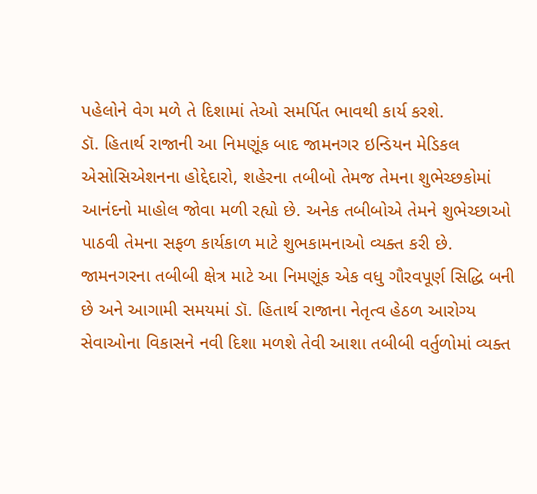પહેલોને વેગ મળે તે દિશામાં તેઓ સમર્પિત ભાવથી કાર્ય કરશે.
ડૉ. હિતાર્થ રાજાની આ નિમણૂંક બાદ જામનગર ઇન્ડિયન મેડિકલ એસોસિએશનના હોદ્દેદારો, શહેરના તબીબો તેમજ તેમના શુભેચ્છકોમાં આનંદનો માહોલ જોવા મળી રહ્યો છે. અનેક તબીબોએ તેમને શુભેચ્છાઓ પાઠવી તેમના સફળ કાર્યકાળ માટે શુભકામનાઓ વ્યક્ત કરી છે.
જામનગરના તબીબી ક્ષેત્ર માટે આ નિમણૂંક એક વધુ ગૌરવપૂર્ણ સિદ્ધિ બની છે અને આગામી સમયમાં ડૉ. હિતાર્થ રાજાના નેતૃત્વ હેઠળ આરોગ્ય સેવાઓના વિકાસને નવી દિશા મળશે તેવી આશા તબીબી વર્તુળોમાં વ્યક્ત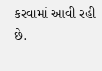કરવામાં આવી રહી છે.